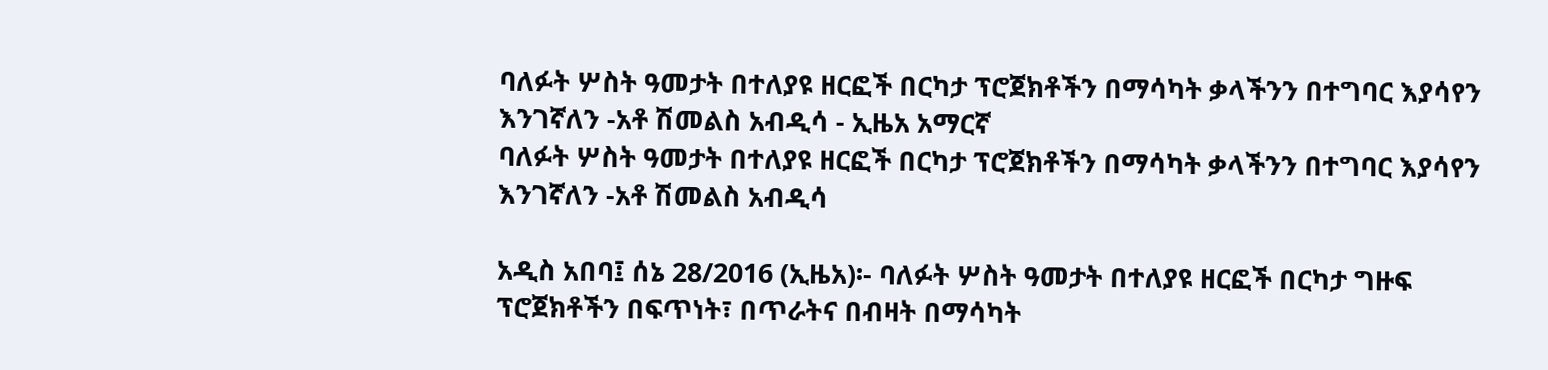ባለፉት ሦስት ዓመታት በተለያዩ ዘርፎች በርካታ ፕሮጀክቶችን በማሳካት ቃላችንን በተግባር እያሳየን እንገኛለን -አቶ ሽመልስ አብዲሳ - ኢዜአ አማርኛ
ባለፉት ሦስት ዓመታት በተለያዩ ዘርፎች በርካታ ፕሮጀክቶችን በማሳካት ቃላችንን በተግባር እያሳየን እንገኛለን -አቶ ሽመልስ አብዲሳ

አዲስ አበባ፤ ሰኔ 28/2016 (ኢዜአ)፡- ባለፉት ሦስት ዓመታት በተለያዩ ዘርፎች በርካታ ግዙፍ ፕሮጀክቶችን በፍጥነት፣ በጥራትና በብዛት በማሳካት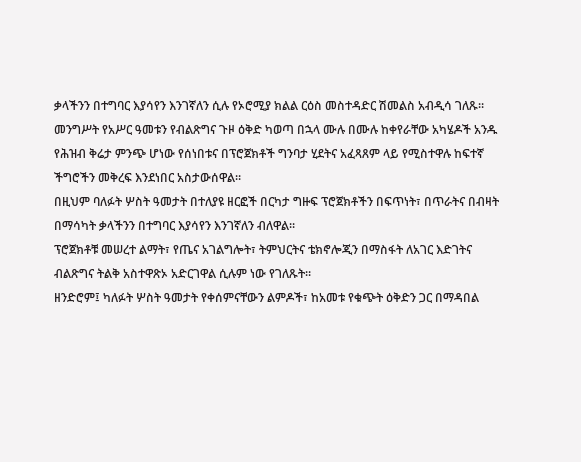ቃላችንን በተግባር እያሳየን እንገኛለን ሲሉ የኦሮሚያ ክልል ርዕስ መስተዳድር ሽመልስ አብዲሳ ገለጹ።
መንግሥት የአሥር ዓመቱን የብልጽግና ጉዞ ዕቅድ ካወጣ በኋላ ሙሉ በሙሉ ከቀየራቸው አካሄዶች አንዱ የሕዝብ ቅሬታ ምንጭ ሆነው የሰነበቱና በፕሮጀክቶች ግንባታ ሂደትና አፈጻጸም ላይ የሚስተዋሉ ከፍተኛ ችግሮችን መቅረፍ እንደነበር አስታውሰዋል።
በዚህም ባለፉት ሦስት ዓመታት በተለያዩ ዘርፎች በርካታ ግዙፍ ፕሮጀክቶችን በፍጥነት፣ በጥራትና በብዛት በማሳካት ቃላችንን በተግባር እያሳየን እንገኛለን ብለዋል።
ፕሮጀክቶቹ መሠረተ ልማት፣ የጤና አገልግሎት፣ ትምህርትና ቴክኖሎጂን በማስፋት ለአገር እድገትና ብልጽግና ትልቅ አስተዋጽኦ አድርገዋል ሲሉም ነው የገለጹት።
ዘንድሮም፤ ካለፉት ሦስት ዓመታት የቀሰምናቸውን ልምዶች፣ ከአመቱ የቁጭት ዕቅድን ጋር በማዳበል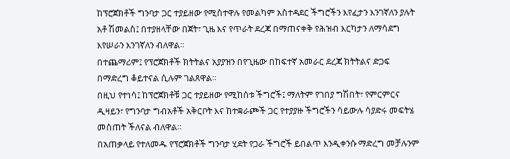ከፕሮጀክቶች ግንባታ ጋር ተያይዘው የሚስተዋሉ የመልካም አስተዳደር ችግሮችን እየፈታን እንገኛለን ያሉት አቶ ሽመልስ፤ በተያዘላቸው በጀት፣ ጊዜ እና የጥራት ደረጃ በማጠናቀቅ የሕዝብ እርካታን ለማሳደግ እየሠራን እንገኛለን ብለዋል።
በተጨማሪም፤ የፕሮጀክቶች ክትትልና አያያዝን በየጊዜው በከፍተኛ አመራር ደረጃ ክትትልና ድጋፍ በማድረግ ቆይተናል ሲሉም ገልጸዋል።
በዚህ የተነሳ፤ ከፕሮጀክቶቹ ጋር ተያይዘው የሚከሰቱ ችግሮች፤ ማለትም የገበያ ግሽበት፣ የምርምርና ዲዛይን፣ የግንባታ ግብአቶች አቅርቦት እና ከተቋራጮች ጋር የተያያዙ ችግሮችን ሳይውሉ ሳያድሩ መፍትሄ መስጠት ችለናል ብለዋል።
በአጠቃላይ የተለመዱ የፕሮጀክቶች ግንባታ ሂደት የጋራ ችግሮች ይበልጥ እንዲቀንሱ ማድረግ መቻሉንም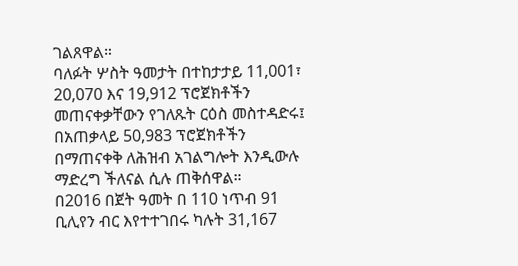ገልጸዋል።
ባለፉት ሦስት ዓመታት በተከታታይ 11,001፣ 20,070 እና 19,912 ፕሮጀክቶችን መጠናቀቃቸውን የገለጹት ርዕስ መስተዳድሩ፤ በአጠቃላይ 50,983 ፕሮጀክቶችን በማጠናቀቅ ለሕዝብ አገልግሎት እንዲውሉ ማድረግ ችለናል ሲሉ ጠቅሰዋል።
በ2016 በጀት ዓመት በ 110 ነጥብ 91 ቢሊየን ብር እየተተገበሩ ካሉት 31,167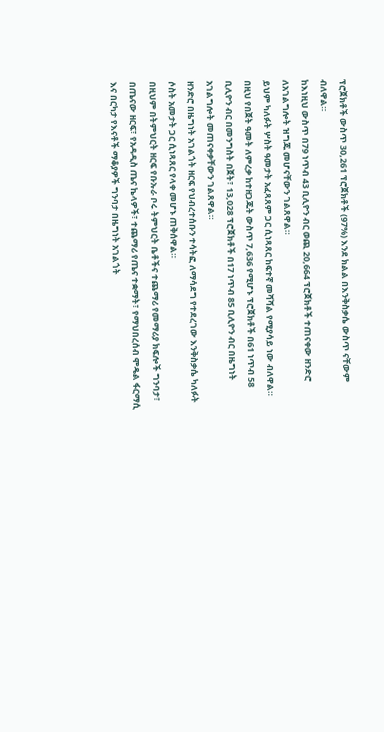ፕሮጀክቶች ውስጥ 30,261 ፕሮጀክቶች (97%) እንደ ክልል በእንቅስቃሴ ውስጥ ናቸውም ብለዋል።
ከእነዚህ ውስጥ በ79 ነጥብ 43 ቢሊዮን ብር ወጪ 20,664 ፕሮጀክቶች ተጠናቀው ዘንድሮ ለአገልግሎት ዝግጁ መሆናቸውን ገልጸዋል።
ይህም ካለፉት ሦስት ዓመታት አፈጻጸም ጋር ሲነጻጸር ከፍተኛ መሻሻል የሚያሳይ ነው ብለዋል።
በዚህ የበጀት ዓመት ለምረቃ ከተዘጋጁት ውስጥ 7,636 የሚሆኑ ፕሮጀክቶች በ61 ነጥብ 58 ቢሊዮን ብር በመንግስት በጀት፣ 13,028 ፕሮጀክቶች በ17 ነጥብ 85 ቢሊዮን ብር በዜግነት አገልግሎት መጠናቀቃቸውን ገልጸዋል።
ዘንድሮ በዜግነት አገልጎት ዘርፍ የህብረተሰቡን ተሳትፎ ለማሳደግ የተደረገው እንቅስቃሴ ካለፉት ሶስት አመታት ጋር ሲነጻጸር የላቀ መሆኑ ጠቅሰዋል።
በዚህም በትምህርት ዘርፍ የቡኡራ ቦሩ ትምህርት ቤቶችና ተጨማሪ የመማሪያ ክፍሎች ግንባታ፣ በጤናው ዘርፍ፣ የአዳዲስ ጤና ኬላዎች፣ ተጨማሪ የጤና ተቋማት፣ የማህበረሰብ ሞዴል ፋርማሲ እና በርካታ የእናቶች ማቆያዎች ግንባታ በዜግነት አገልጎት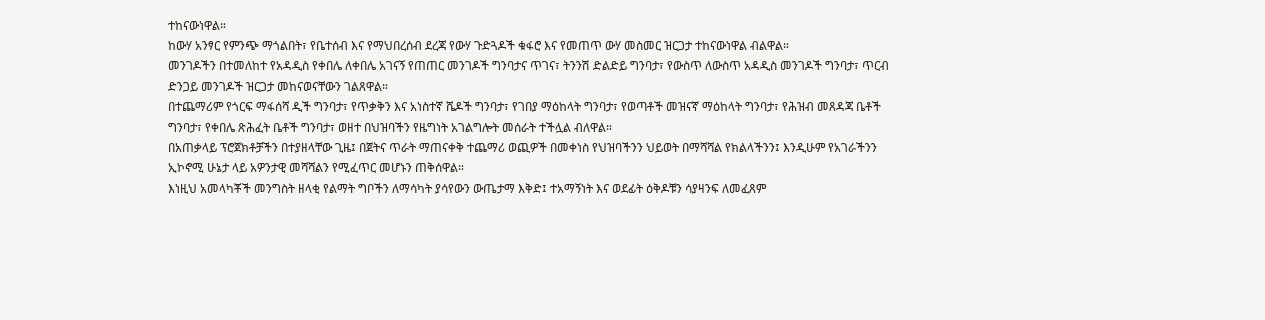ተከናውነዋል።
ከውሃ አንፃር የምንጭ ማጎልበት፣ የቤተሰብ እና የማህበረሰብ ደረጃ የውሃ ጉድጓዶች ቁፋሮ እና የመጠጥ ውሃ መስመር ዝርጋታ ተከናውነዋል ብልዋል።
መንገዶችን በተመለከተ የአዳዲስ የቀበሌ ለቀበሌ አገናኝ የጠጠር መንገዶች ግንባታና ጥገና፣ ትንንሽ ድልድይ ግንባታ፣ የውስጥ ለውስጥ አዳዲስ መንገዶች ግንባታ፣ ጥርብ ድንጋይ መንገዶች ዝርጋታ መከናወናቸውን ገልጸዋል።
በተጨማሪም የጎርፍ ማፋሰሻ ዲች ግንባታ፣ የጥቃቅን እና አነስተኛ ሼዶች ግንባታ፣ የገበያ ማዕከላት ግንባታ፣ የወጣቶች መዝናኛ ማዕከላት ግንባታ፣ የሕዝብ መጸዳጃ ቤቶች ግንባታ፣ የቀበሌ ጽሕፈት ቤቶች ግንባታ፣ ወዘተ በህዝባችን የዜግነት አገልግሎት መሰራት ተችሏል ብለዋል።
በአጠቃላይ ፕሮጀክቶቻችን በተያዘላቸው ጊዜ፤ በጀትና ጥራት ማጠናቀቅ ተጨማሪ ወጪዎች በመቀነስ የህዝባችንን ህይወት በማሻሻል የክልላችንን፤ እንዲሁም የአገራችንን ኢኮኖሚ ሁኔታ ላይ አዎንታዊ መሻሻልን የሚፈጥር መሆኑን ጠቅሰዋል።
እነዚህ አመላካቾች መንግስት ዘላቂ የልማት ግቦችን ለማሳካት ያሳየውን ውጤታማ እቅድ፤ ተአማኝነት እና ወደፊት ዕቅዶቹን ሳያዛንፍ ለመፈጸም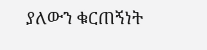ያለውን ቁርጠኝነት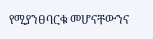የሚያንፀባርቁ መሆናቸውንና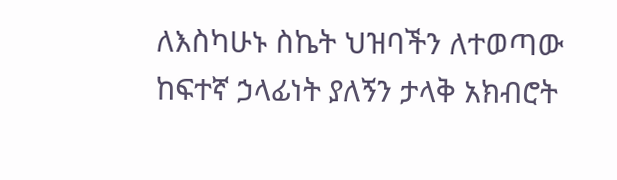ለእስካሁኑ ስኬት ህዝባችን ለተወጣው ከፍተኛ ኃላፊነት ያለኝን ታላቅ አክብሮት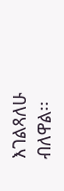እገልጻለሁ ብለዋል፡፡